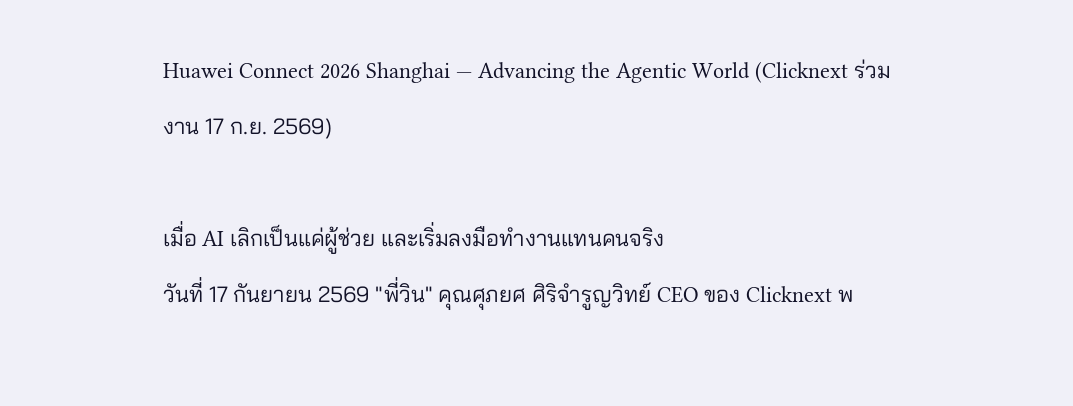Huawei Connect 2026 Shanghai — Advancing the Agentic World (Clicknext ร่วมงาน 17 ก.ย. 2569)

เมื่อ AI เลิกเป็นแค่ผู้ช่วย และเริ่มลงมือทำงานแทนคนจริง
วันที่ 17 กันยายน 2569 "พี่วิน" คุณศุภยศ ศิริจำรูญวิทย์ CEO ของ Clicknext พ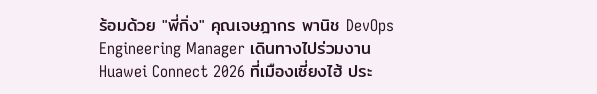ร้อมด้วย "พี่กิ่ง" คุณเจษฎากร พานิช DevOps Engineering Manager เดินทางไปร่วมงาน Huawei Connect 2026 ที่เมืองเซี่ยงไฮ้ ประ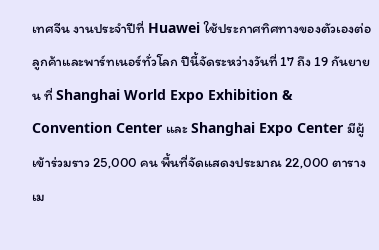เทศจีน งานประจำปีที่ Huawei ใช้ประกาศทิศทางของตัวเองต่อลูกค้าและพาร์ทเนอร์ทั่วโลก ปีนี้จัดระหว่างวันที่ 17 ถึง 19 กันยายน ที่ Shanghai World Expo Exhibition & Convention Center และ Shanghai Expo Center มีผู้เข้าร่วมราว 25,000 คน พื้นที่จัดแสดงประมาณ 22,000 ตารางเม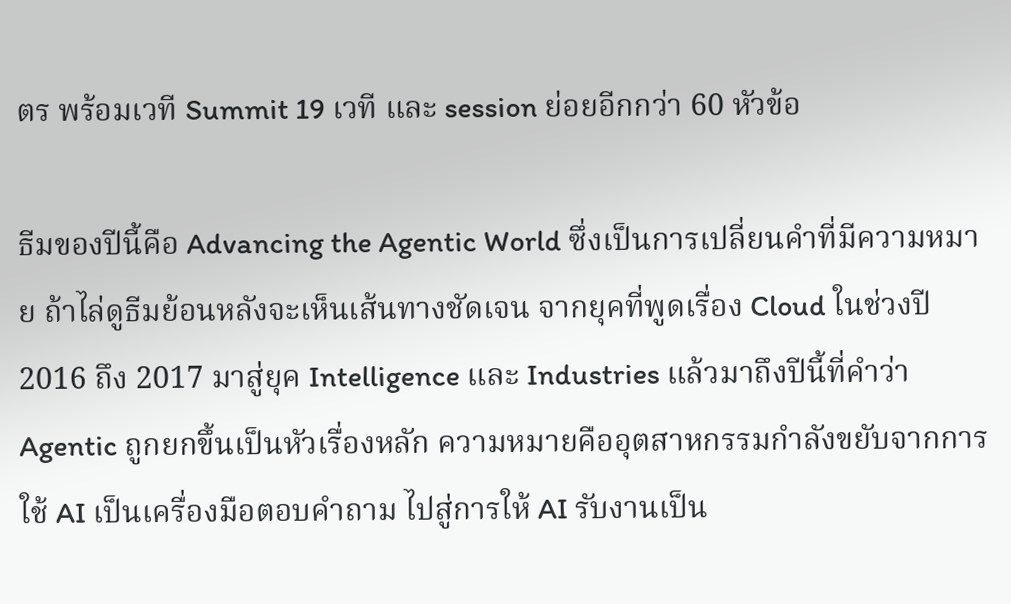ตร พร้อมเวที Summit 19 เวที และ session ย่อยอีกกว่า 60 หัวข้อ

ธีมของปีนี้คือ Advancing the Agentic World ซึ่งเป็นการเปลี่ยนคำที่มีความหมาย ถ้าไล่ดูธีมย้อนหลังจะเห็นเส้นทางชัดเจน จากยุคที่พูดเรื่อง Cloud ในช่วงปี 2016 ถึง 2017 มาสู่ยุค Intelligence และ Industries แล้วมาถึงปีนี้ที่คำว่า Agentic ถูกยกขึ้นเป็นหัวเรื่องหลัก ความหมายคืออุตสาหกรรมกำลังขยับจากการใช้ AI เป็นเครื่องมือตอบคำถาม ไปสู่การให้ AI รับงานเป็น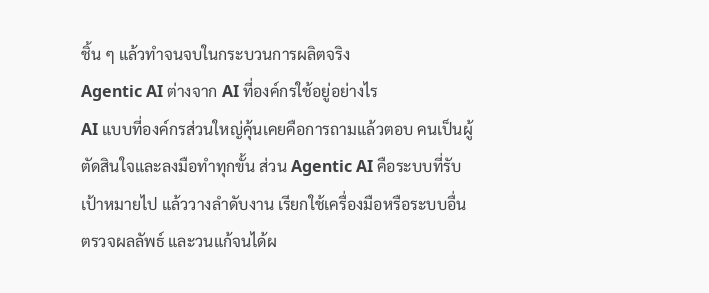ชิ้น ๆ แล้วทำจนจบในกระบวนการผลิตจริง
Agentic AI ต่างจาก AI ที่องค์กรใช้อยู่อย่างไร
AI แบบที่องค์กรส่วนใหญ่คุ้นเคยคือการถามแล้วตอบ คนเป็นผู้ตัดสินใจและลงมือทำทุกขั้น ส่วน Agentic AI คือระบบที่รับเป้าหมายไป แล้ววางลำดับงาน เรียกใช้เครื่องมือหรือระบบอื่น ตรวจผลลัพธ์ และวนแก้จนได้ผ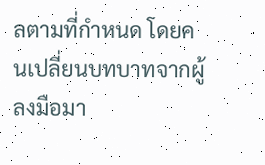ลตามที่กำหนด โดยคนเปลี่ยนบทบาทจากผู้ลงมือมา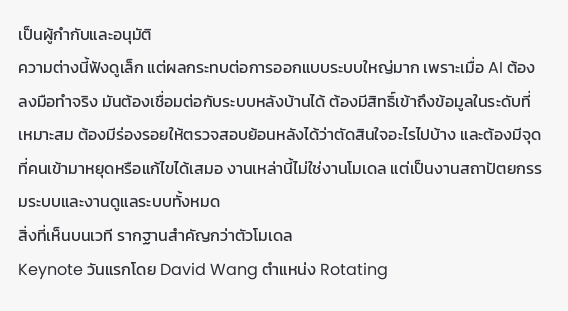เป็นผู้กำกับและอนุมัติ
ความต่างนี้ฟังดูเล็ก แต่ผลกระทบต่อการออกแบบระบบใหญ่มาก เพราะเมื่อ AI ต้องลงมือทำจริง มันต้องเชื่อมต่อกับระบบหลังบ้านได้ ต้องมีสิทธิ์เข้าถึงข้อมูลในระดับที่เหมาะสม ต้องมีร่องรอยให้ตรวจสอบย้อนหลังได้ว่าตัดสินใจอะไรไปบ้าง และต้องมีจุดที่คนเข้ามาหยุดหรือแก้ไขได้เสมอ งานเหล่านี้ไม่ใช่งานโมเดล แต่เป็นงานสถาปัตยกรรมระบบและงานดูแลระบบทั้งหมด
สิ่งที่เห็นบนเวที รากฐานสำคัญกว่าตัวโมเดล
Keynote วันแรกโดย David Wang ตำแหน่ง Rotating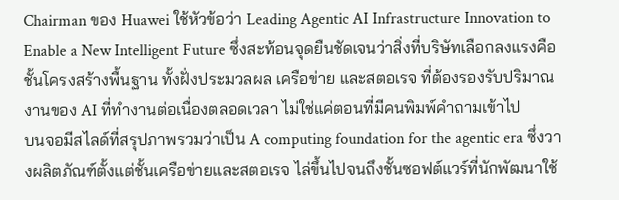Chairman ของ Huawei ใช้หัวข้อว่า Leading Agentic AI Infrastructure Innovation to Enable a New Intelligent Future ซึ่งสะท้อนจุดยืนชัดเจนว่าสิ่งที่บริษัทเลือกลงแรงคือชั้นโครงสร้างพื้นฐาน ทั้งฝั่งประมวลผล เครือข่าย และสตอเรจ ที่ต้องรองรับปริมาณงานของ AI ที่ทำงานต่อเนื่องตลอดเวลา ไม่ใช่แค่ตอนที่มีคนพิมพ์คำถามเข้าไป
บนจอมีสไลด์ที่สรุปภาพรวมว่าเป็น A computing foundation for the agentic era ซึ่งวางผลิตภัณฑ์ตั้งแต่ชั้นเครือข่ายและสตอเรจ ไล่ขึ้นไปจนถึงชั้นซอฟต์แวร์ที่นักพัฒนาใช้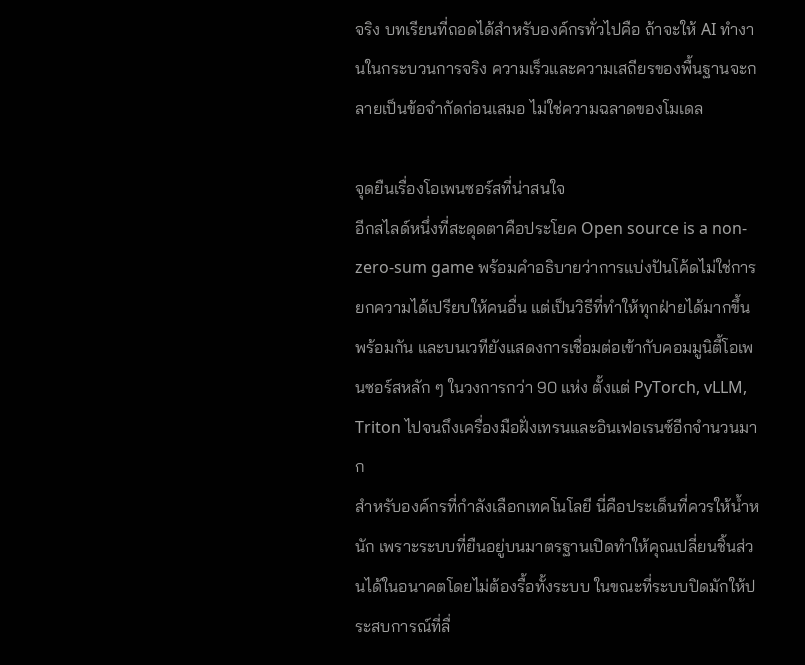จริง บทเรียนที่ถอดได้สำหรับองค์กรทั่วไปคือ ถ้าจะให้ AI ทำงานในกระบวนการจริง ความเร็วและความเสถียรของพื้นฐานจะกลายเป็นข้อจำกัดก่อนเสมอ ไม่ใช่ความฉลาดของโมเดล

จุดยืนเรื่องโอเพนซอร์สที่น่าสนใจ
อีกสไลด์หนึ่งที่สะดุดตาคือประโยค Open source is a non-zero-sum game พร้อมคำอธิบายว่าการแบ่งปันโค้ดไม่ใช่การยกความได้เปรียบให้คนอื่น แต่เป็นวิธีที่ทำให้ทุกฝ่ายได้มากขึ้นพร้อมกัน และบนเวทียังแสดงการเชื่อมต่อเข้ากับคอมมูนิตี้โอเพนซอร์สหลัก ๆ ในวงการกว่า 90 แห่ง ตั้งแต่ PyTorch, vLLM, Triton ไปจนถึงเครื่องมือฝั่งเทรนและอินเฟอเรนซ์อีกจำนวนมาก
สำหรับองค์กรที่กำลังเลือกเทคโนโลยี นี่คือประเด็นที่ควรให้น้ำหนัก เพราะระบบที่ยืนอยู่บนมาตรฐานเปิดทำให้คุณเปลี่ยนชิ้นส่วนได้ในอนาคตโดยไม่ต้องรื้อทั้งระบบ ในขณะที่ระบบปิดมักให้ประสบการณ์ที่ลื่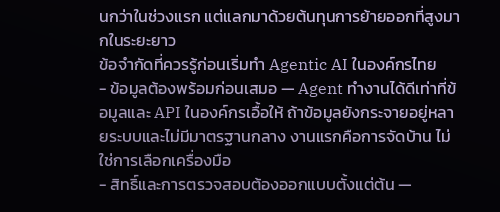นกว่าในช่วงแรก แต่แลกมาด้วยต้นทุนการย้ายออกที่สูงมากในระยะยาว
ข้อจำกัดที่ควรรู้ก่อนเริ่มทำ Agentic AI ในองค์กรไทย
- ข้อมูลต้องพร้อมก่อนเสมอ — Agent ทำงานได้ดีเท่าที่ข้อมูลและ API ในองค์กรเอื้อให้ ถ้าข้อมูลยังกระจายอยู่หลายระบบและไม่มีมาตรฐานกลาง งานแรกคือการจัดบ้าน ไม่ใช่การเลือกเครื่องมือ
- สิทธิ์และการตรวจสอบต้องออกแบบตั้งแต่ต้น —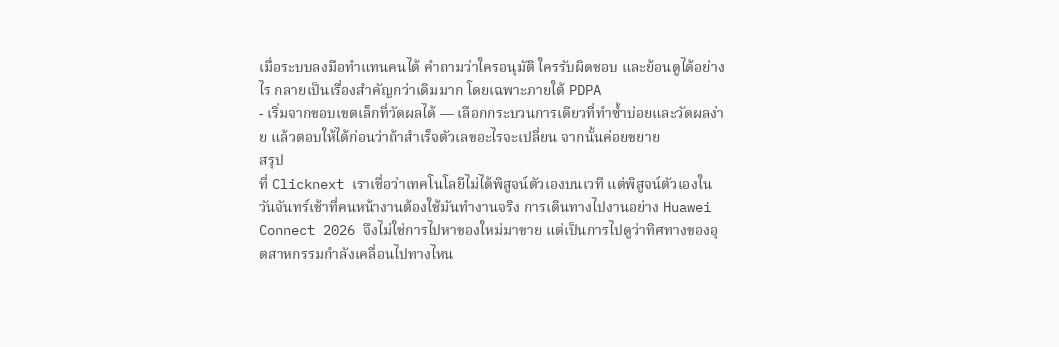เมื่อระบบลงมือทำแทนคนได้ คำถามว่าใครอนุมัติ ใครรับผิดชอบ และย้อนดูได้อย่างไร กลายเป็นเรื่องสำคัญกว่าเดิมมาก โดยเฉพาะภายใต้ PDPA
- เริ่มจากขอบเขตเล็กที่วัดผลได้ — เลือกกระบวนการเดียวที่ทำซ้ำบ่อยและวัดผลง่าย แล้วตอบให้ได้ก่อนว่าถ้าสำเร็จตัวเลขอะไรจะเปลี่ยน จากนั้นค่อยขยาย
สรุป
ที่ Clicknext เราเชื่อว่าเทคโนโลยีไม่ได้พิสูจน์ตัวเองบนเวที แต่พิสูจน์ตัวเองในวันจันทร์เช้าที่คนหน้างานต้องใช้มันทำงานจริง การเดินทางไปงานอย่าง Huawei Connect 2026 จึงไม่ใช่การไปหาของใหม่มาขาย แต่เป็นการไปดูว่าทิศทางของอุตสาหกรรมกำลังเคลื่อนไปทางไหน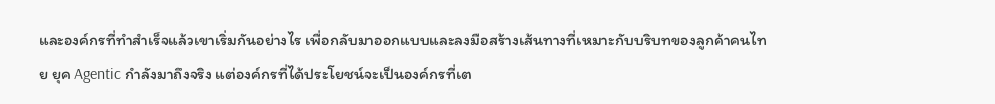และองค์กรที่ทำสำเร็จแล้วเขาเริ่มกันอย่างไร เพื่อกลับมาออกแบบและลงมือสร้างเส้นทางที่เหมาะกับบริบทของลูกค้าคนไทย ยุค Agentic กำลังมาถึงจริง แต่องค์กรที่ได้ประโยชน์จะเป็นองค์กรที่เต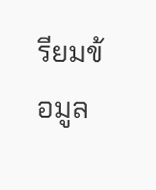รียมข้อมูล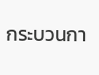กระบวนกา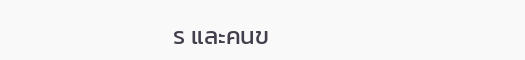ร และคนข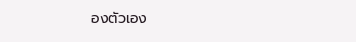องตัวเอง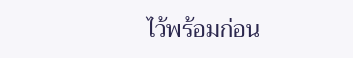ไว้พร้อมก่อน